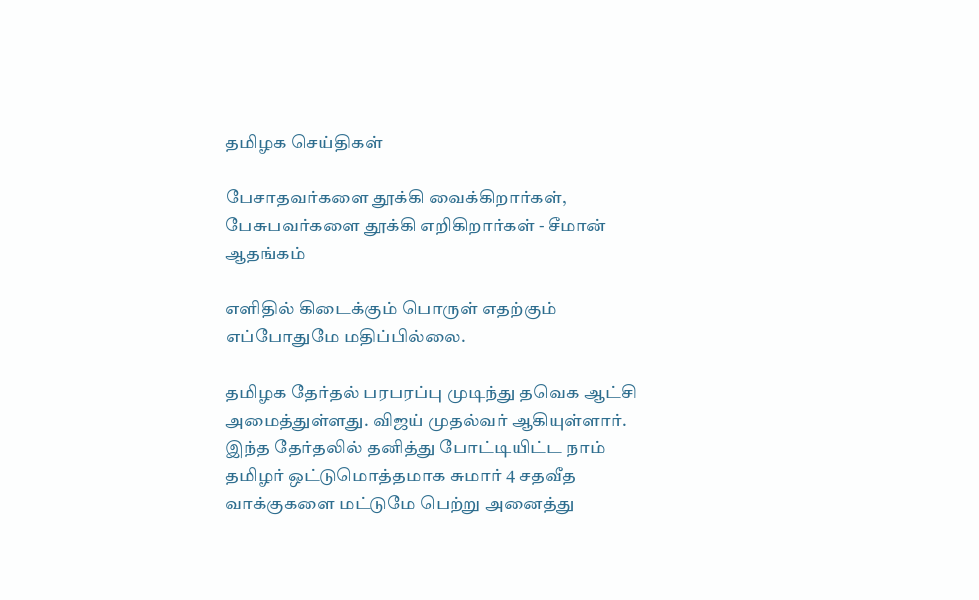தமிழக செய்திகள்

பேசாதவர்களை தூக்கி வைக்கிறார்கள், பேசுபவர்களை தூக்கி எறிகிறார்கள் - சீமான் ஆதங்கம்

எளிதில் கிடைக்கும் பொருள் எதற்கும் எப்போதுமே மதிப்பில்லை.

தமிழக தேர்தல் பரபரப்பு முடிந்து தவெக ஆட்சி அமைத்துள்ளது. விஜய் முதல்வர் ஆகியுள்ளார். இந்த தேர்தலில் தனித்து போட்டியிட்ட நாம் தமிழர் ஒட்டுமொத்தமாக சுமார் 4 சதவீத வாக்குகளை மட்டுமே பெற்று அனைத்து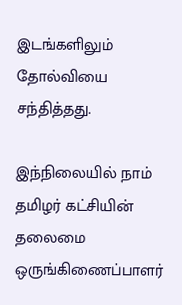இடங்களிலும் தோல்வியை சந்தித்தது.

இந்நிலையில் நாம் தமிழர் கட்சியின் தலைமை ஒருங்கிணைப்பாளர்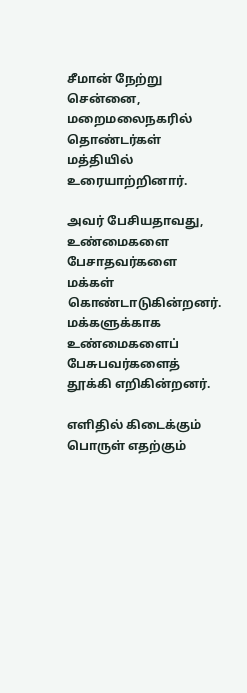சீமான் நேற்று சென்னை, மறைமலைநகரில் தொண்டர்கள் மத்தியில் உரையாற்றினார்.

அவர் பேசியதாவது, உண்மைகளை பேசாதவர்களை மக்கள் கொண்டாடுகின்றனர். மக்களுக்காக உண்மைகளைப் பேசுபவர்களைத் தூக்கி எறிகின்றனர்.

எளிதில் கிடைக்கும் பொருள் எதற்கும்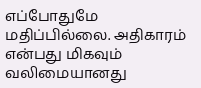எப்போதுமே மதிப்பில்லை. அதிகாரம் என்பது மிகவும் வலிமையானது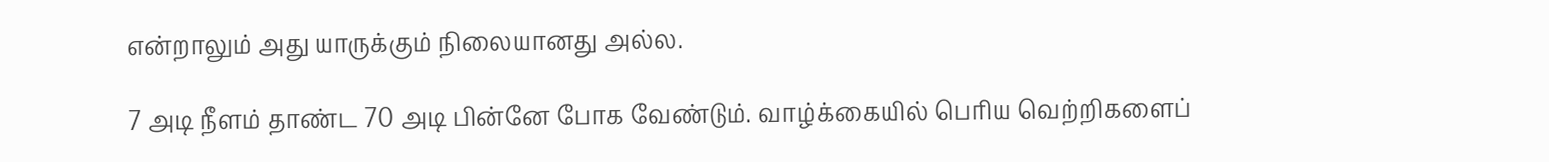என்றாலும் அது யாருக்கும் நிலையானது அல்ல.

7 அடி நீளம் தாண்ட 70 அடி பின்னே போக வேண்டும். வாழ்க்கையில் பெரிய வெற்றிகளைப்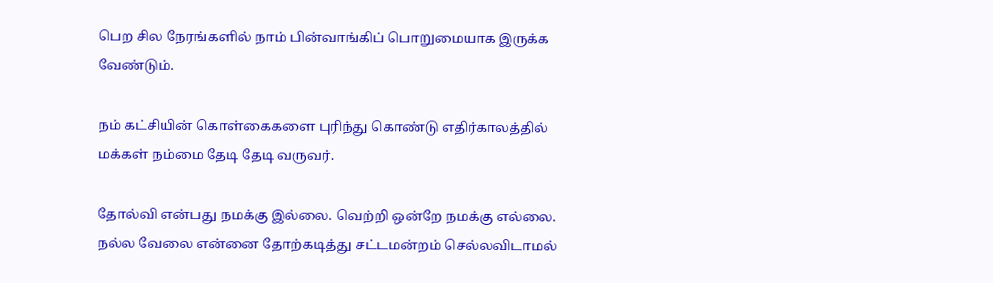பெற சில நேரங்களில் நாம் பின்வாங்கிப் பொறுமையாக இருக்க வேண்டும்.

நம் கட்சியின் கொள்கைகளை புரிந்து கொண்டு எதிர்காலத்தில் மக்கள் நம்மை தேடி தேடி வருவர்.

தோல்வி என்பது நமக்கு இல்லை. வெற்றி ஒன்றே நமக்கு எல்லை. நல்ல வேலை என்னை தோற்கடித்து சட்டமன்றம் செல்லவிடாமல்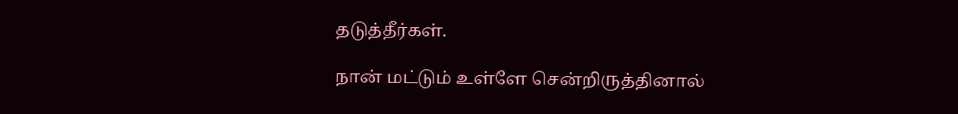தடுத்தீர்கள்.

நான் மட்டும் உள்ளே சென்றிருத்தினால்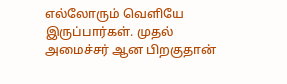எல்லோரும் வெளியே இருப்பார்கள். முதல் அமைச்சர் ஆன பிறகுதான்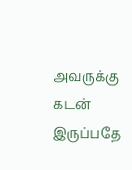அவருக்கு கடன் இருப்பதே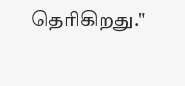தெரிகிறது."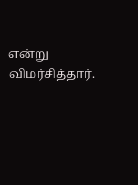என்று விமர்சித்தார்.